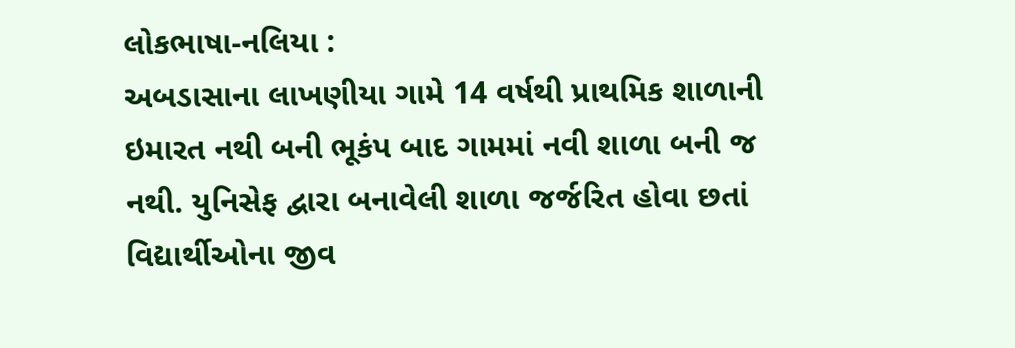લોકભાષા-નલિયા :
અબડાસાના લાખણીયા ગામે 14 વર્ષથી પ્રાથમિક શાળાની ઇમારત નથી બની ભૂકંપ બાદ ગામમાં નવી શાળા બની જ નથી. યુનિસેફ દ્વારા બનાવેલી શાળા જર્જરિત હોવા છતાં વિદ્યાર્થીઓના જીવ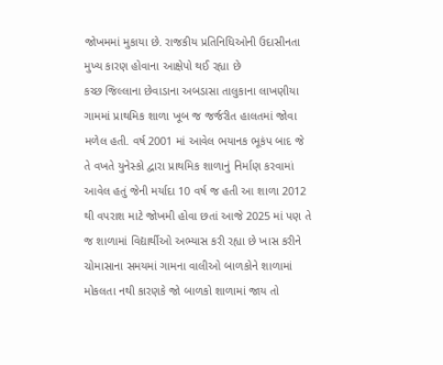જોખમમાં મુકાયા છે. રાજકીય પ્રતિનિધિઓની ઉદાસીનતા મુખ્ય કારણ હોવાના આક્ષેપો થઈ રહ્યા છે
કચ્છ જિલ્લાના છેવાડાના અબડાસા તાલુકાના લાખણીયા ગામમાં પ્રાથમિક શાળા ખૂબ જ જર્જરીત હાલતમાં જોવા મળેલ હતી. વર્ષ 2001 માં આવેલ ભયાનક ભૂકંપ બાદ જે તે વખતે યુનેસ્કો દ્વારા પ્રાથમિક શાળાનું નિર્માણ કરવામાં આવેલ હતું જેની મર્યાદા 10 વર્ષ જ હતી આ શાળા 2012 થી વપરાશ માટે જોખમી હોવા છતાં આજે 2025 માં પણ તે જ શાળામાં વિદ્યાર્થીઓ અભ્યાસ કરી રહ્યા છે ખાસ કરીને ચોમાસાના સમયમાં ગામના વાલીઓ બાળકોને શાળામાં મોકલતા નથી કારણકે જો બાળકો શાળામાં જાય તો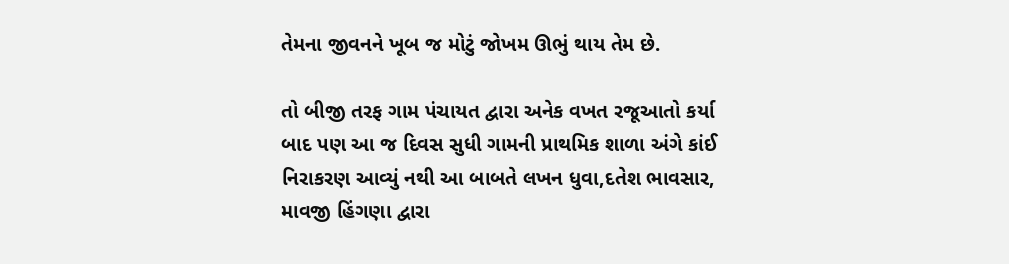તેમના જીવનને ખૂબ જ મોટું જોખમ ઊભું થાય તેમ છે.

તો બીજી તરફ ગામ પંચાયત દ્વારા અનેક વખત રજૂઆતો કર્યા બાદ પણ આ જ દિવસ સુધી ગામની પ્રાથમિક શાળા અંગે કાંઈ નિરાકરણ આવ્યું નથી આ બાબતે લખન ધુવા,દતેશ ભાવસાર, માવજી હિંગણા દ્વારા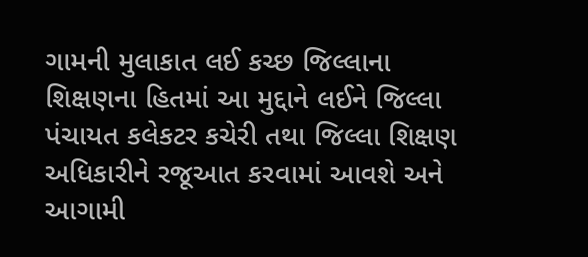ગામની મુલાકાત લઈ કચ્છ જિલ્લાના શિક્ષણના હિતમાં આ મુદ્દાને લઈને જિલ્લા પંચાયત કલેકટર કચેરી તથા જિલ્લા શિક્ષણ અધિકારીને રજૂઆત કરવામાં આવશે અને આગામી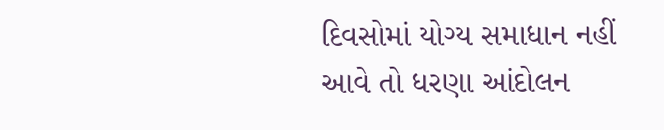દિવસોમાં યોગ્ય સમાધાન નહીં આવે તો ધરણા આંદોલન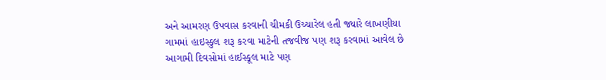અને આમરણ ઉપવાસ કરવાની ચીમકી ઉચ્ચારેલ હતી જ્યારે લાખણીયા ગામમાં હાઇસ્કુલ શરૂ કરવા માટેની તજવીજ પણ શરૂ કરવામાં આવેલ છે આગામી દિવસોમાં હાઈસ્કૂલ માટે પણ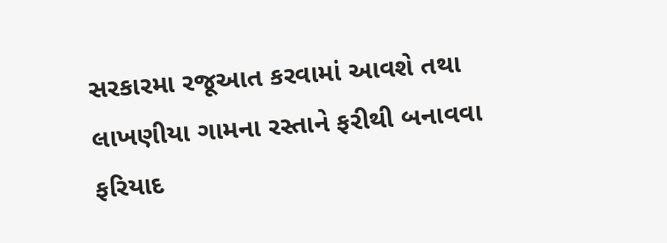સરકારમા રજૂઆત કરવામાં આવશે તથા લાખણીયા ગામના રસ્તાને ફરીથી બનાવવા ફરિયાદ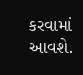કરવામાં આવશે.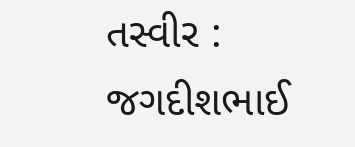તસ્વીર : જગદીશભાઈ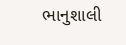ભાનુશાલી